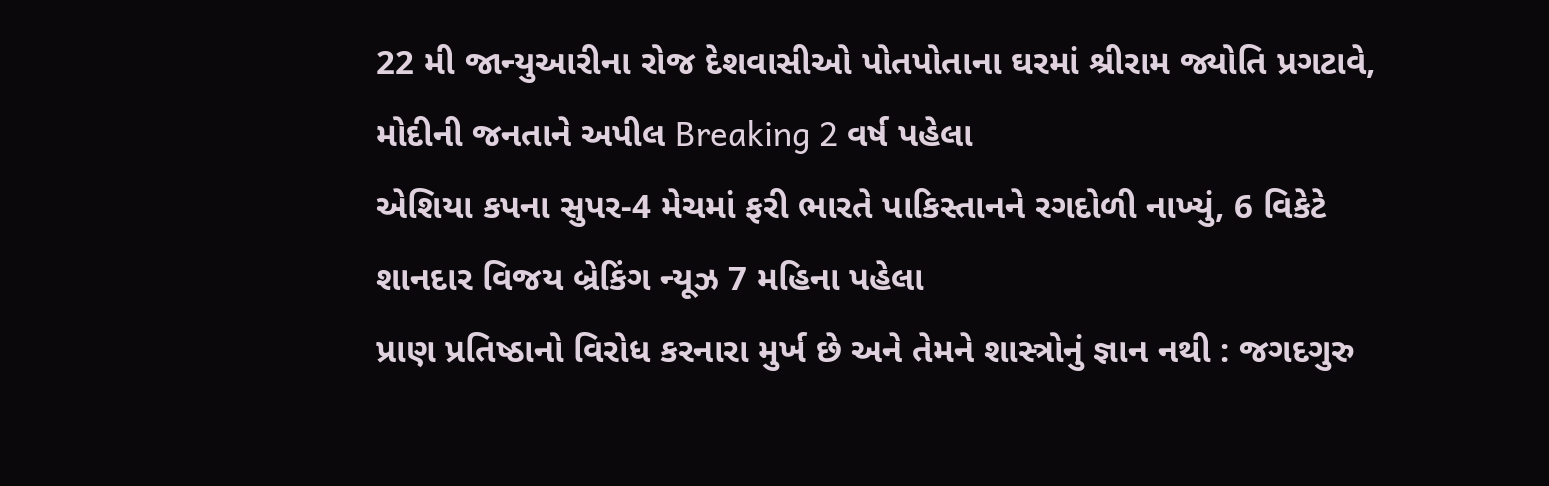22 મી જાન્યુઆરીના રોજ દેશવાસીઓ પોતપોતાના ઘરમાં શ્રીરામ જ્યોતિ પ્રગટાવે, મોદીની જનતાને અપીલ Breaking 2 વર્ષ પહેલા
એશિયા કપના સુપર-4 મેચમાં ફરી ભારતે પાકિસ્તાનને રગદોળી નાખ્યું, 6 વિકેટે શાનદાર વિજય બ્રેકિંગ ન્યૂઝ 7 મહિના પહેલા
પ્રાણ પ્રતિષ્ઠાનો વિરોધ કરનારા મુર્ખ છે અને તેમને શાસ્ત્રોનું જ્ઞાન નથી : જગદગુરુ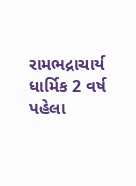રામભદ્રાચાર્ય ધાર્મિક 2 વર્ષ પહેલા